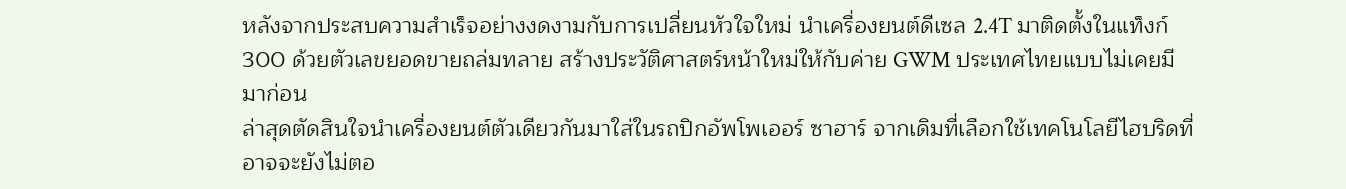หลังจากประสบความสำเร็จอย่างงดงามกับการเปลี่ยนหัวใจใหม่ นำเครื่องยนต์ดีเซล 2.4T มาติดตั้งในแท็งก์ 300 ด้วยตัวเลขยอดขายถล่มทลาย สร้างประวัติศาสตร์หน้าใหม่ให้กับค่าย GWM ประเทศไทยแบบไม่เคยมีมาก่อน
ล่าสุดตัดสินใจนำเครื่องยนต์ตัวเดียวกันมาใส่ในรถปิกอัพโพเออร์ ซาฮาร์ จากเดิมที่เลือกใช้เทคโนโลยีไฮบริดที่อาจจะยังไม่ตอ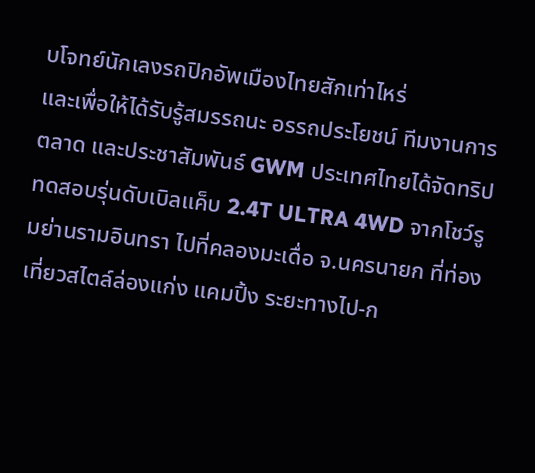บโจทย์นักเลงรถปิกอัพเมืองไทยสักเท่าไหร่
และเพื่อให้ได้รับรู้สมรรถนะ อรรถประโยชน์ ทีมงานการตลาด และประชาสัมพันธ์ GWM ประเทศไทยได้จัดทริปทดสอบรุ่นดับเบิลแค็บ 2.4T ULTRA 4WD จากโชว์รูมย่านรามอินทรา ไปที่คลองมะเดื่อ จ.นครนายก ที่ท่องเที่ยวสไตล์ล่องแก่ง แคมปิ้ง ระยะทางไป-ก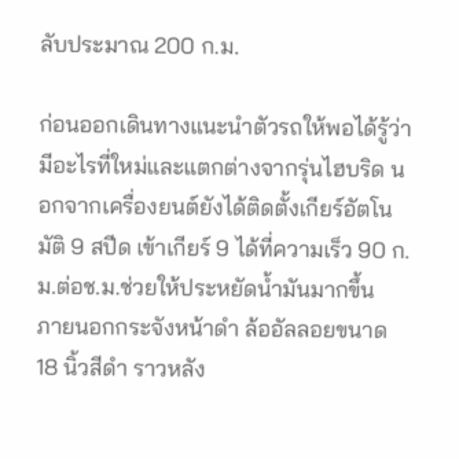ลับประมาณ 200 ก.ม.

ก่อนออกเดินทางแนะนำตัวรถให้พอได้รู้ว่ามีอะไรที่ใหม่และแตกต่างจากรุ่นไฮบริด นอกจากเครื่องยนต์ยังได้ติดตั้งเกียร์อัตโนมัติ 9 สปีด เข้าเกียร์ 9 ได้ที่ความเร็ว 90 ก.ม.ต่อช.ม.ช่วยให้ประหยัดน้ำมันมากขึ้น
ภายนอกกระจังหน้าดำ ล้ออัลลอยขนาด 18 นิ้วสีดำ ราวหลัง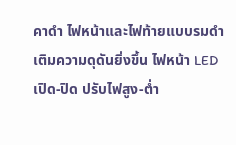คาดำ ไฟหน้าและไฟท้ายแบบรมดำ เติมความดุดันยิ่งขึ้น ไฟหน้า LED เปิด-ปิด ปรับไฟสูง-ต่ำ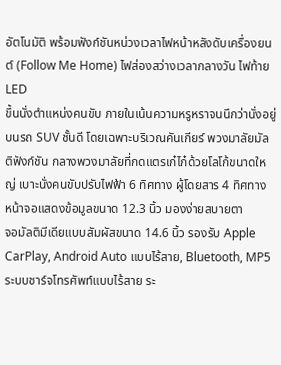อัตโนมัติ พร้อมฟังก์ชันหน่วงเวลาไฟหน้าหลังดับเครื่องยนต์ (Follow Me Home) ไฟส่องสว่างเวลากลางวัน ไฟท้าย LED
ขึ้นนั่งตำแหน่งคนขับ ภายในเน้นความหรูหราจนนึกว่านั่งอยู่บนรถ SUV ชั้นดี โดยเฉพาะบริเวณคันเกียร์ พวงมาลัยมัลติฟังก์ชัน กลางพวงมาลัยที่กดแตรเก๋ไก๋ด้วยโลโก้ขนาดใหญ่ เบาะนั่งคนขับปรับไฟฟ้า 6 ทิศทาง ผู้โดยสาร 4 ทิศทาง หน้าจอแสดงข้อมูลขนาด 12.3 นิ้ว มองง่ายสบายตา
จอมัลติมีเดียแบบสัมผัสขนาด 14.6 นิ้ว รองรับ Apple CarPlay, Android Auto แบบไร้สาย, Bluetooth, MP5 ระบบชาร์จโทรศัพท์แบบไร้สาย ระ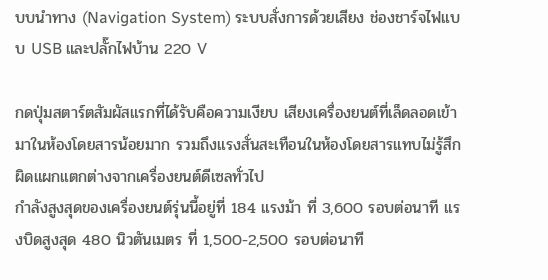บบนำทาง (Navigation System) ระบบสั่งการด้วยเสียง ช่องชาร์จไฟแบบ USB และปลั๊กไฟบ้าน 220 V

กดปุ่มสตาร์ตสัมผัสแรกที่ได้รับคือความเงียบ เสียงเครื่องยนต์ที่เล็ดลอดเข้ามาในห้องโดยสารน้อยมาก รวมถึงแรงสั่นสะเทือนในห้องโดยสารแทบไม่รู้สึก ผิดแผกแตกต่างจากเครื่องยนต์ดีเซลทั่วไป
กำลังสูงสุดของเครื่องยนต์รุ่นนี้อยู่ที่ 184 แรงม้า ที่ 3,600 รอบต่อนาที แรงบิดสูงสุด 480 นิวตันเมตร ที่ 1,500-2,500 รอบต่อนาที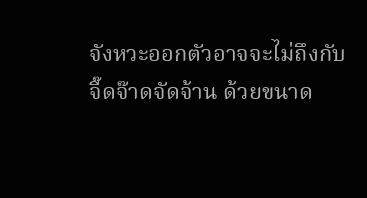จังหวะออกตัวอาจจะไม่ถึงกับจี๊ดจ๊าดจัดจ้าน ด้วยขนาด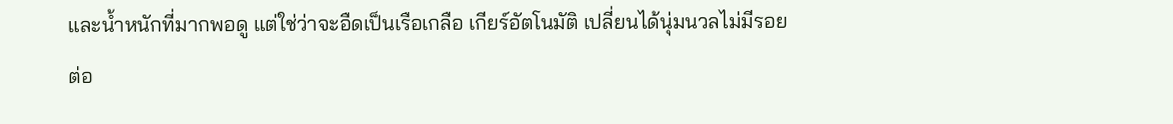และน้ำหนักที่มากพอดู แต่ใช่ว่าจะอืดเป็นเรือเกลือ เกียร์อัตโนมัติ เปลี่ยนได้นุ่มนวลไม่มีรอยต่อ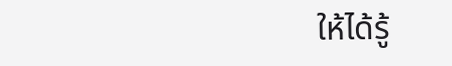ให้ได้รู้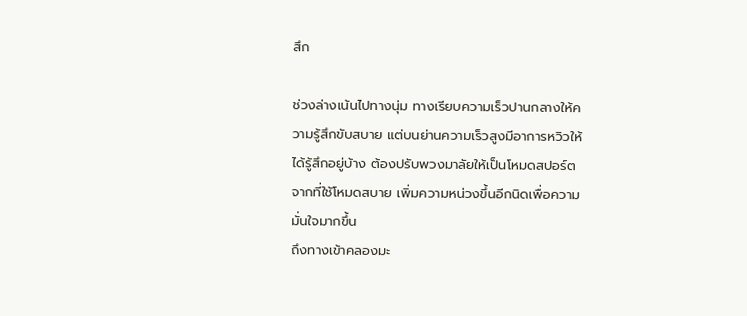สึก

ช่วงล่างเน้นไปทางนุ่ม ทางเรียบความเร็วปานกลางให้ความรู้สึกขับสบาย แต่บนย่านความเร็วสูงมีอาการหวิวให้ได้รู้สึกอยู่บ้าง ต้องปรับพวงมาลัยให้เป็นโหมดสปอร์ต จากที่ใช้โหมดสบาย เพิ่มความหน่วงขึ้นอีกนิดเพื่อความมั่นใจมากขึ้น
ถึงทางเข้าคลองมะ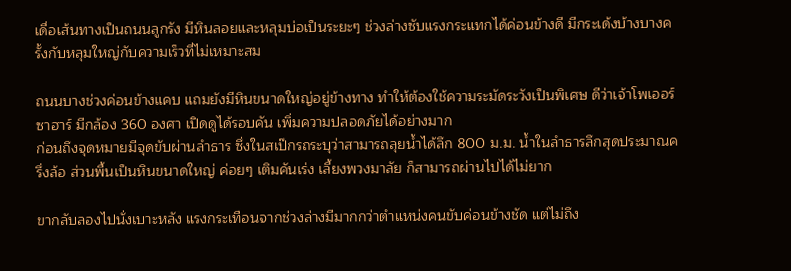เดื่อเส้นทางเป็นถนนลูกรัง มีหินลอยและหลุมบ่อเป็นระยะๆ ช่วงล่างซับแรงกระแทกได้ค่อนข้างดี มีกระเด้งบ้างบางครั้งกับหลุมใหญ่กับความเร็วที่ไม่เหมาะสม

ถนนบางช่วงค่อนข้างแคบ แถมยังมีหินขนาดใหญ่อยู่ข้างทาง ทำให้ต้องใช้ความระมัดระวังเป็นพิเศษ ดีว่าเจ้าโพเออร์ ซาฮาร์ มีกล้อง 360 องศา เปิดดูได้รอบคัน เพิ่มความปลอดภัยได้อย่างมาก
ก่อนถึงจุดหมายมีจุดขับผ่านลำธาร ซึ่งในสเป๊กรถระบุว่าสามารถลุยน้ำได้ลึก 800 ม.ม. น้ำในลำธารลึกสุดประมาณครึ่งล้อ ส่วนพื้นเป็นหินขนาดใหญ่ ค่อยๆ เติมคันเร่ง เลี้ยงพวงมาลัย ก็สามารถผ่านไปได้ไม่ยาก

ขากลับลองไปนั่งเบาะหลัง แรงกระเทือนจากช่วงล่างมีมากกว่าตำแหน่งคนขับค่อนข้างชัด แต่ไม่ถึง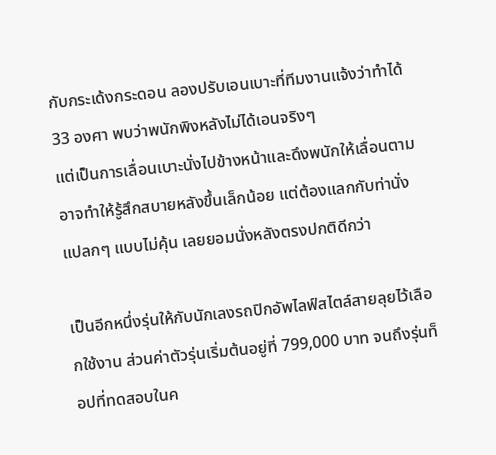กับกระเด้งกระดอน ลองปรับเอนเบาะที่ทีมงานแจ้งว่าทำได้ 33 องศา พบว่าพนักพิงหลังไม่ได้เอนจริงๆ
แต่เป็นการเลื่อนเบาะนั่งไปข้างหน้าและดึงพนักให้เลื่อนตาม อาจทำให้รู้สึกสบายหลังขึ้นเล็กน้อย แต่ต้องแลกกับท่านั่งแปลกๆ แบบไม่คุ้น เลยยอมนั่งหลังตรงปกติดีกว่า

เป็นอีกหนึ่งรุ่นให้กับนักเลงรถปิกอัพไลฟ์สไตล์สายลุยไว้เลือกใช้งาน ส่วนค่าตัวรุ่นเริ่มต้นอยู่ที่ 799,000 บาท จนถึงรุ่นท็อปที่ทดสอบในค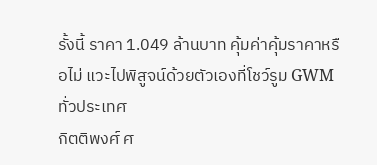รั้งนี้ ราคา 1.049 ล้านบาท คุ้มค่าคุ้มราคาหรือไม่ แวะไปพิสูจน์ด้วยตัวเองที่โชว์รูม GWM ทั่วประเทศ
กิตติพงศ์ ศ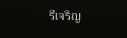รีเจริญ